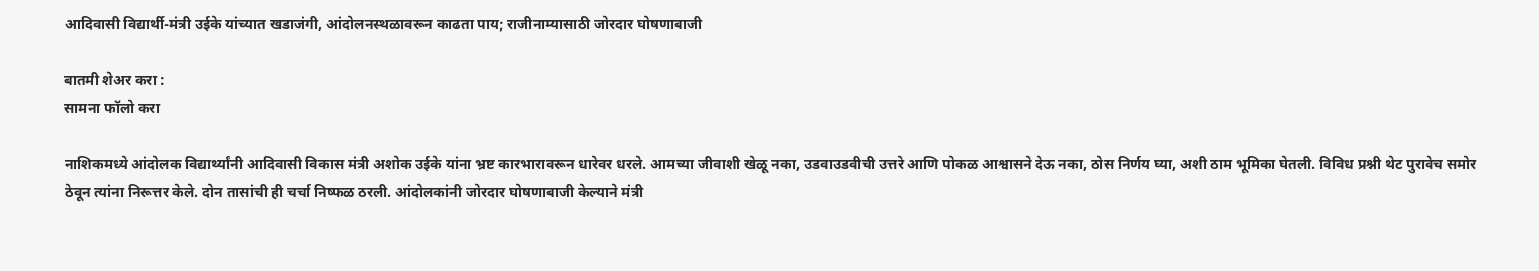आदिवासी विद्यार्थी-मंत्री उईके यांच्यात खडाजंगी, आंदोलनस्थळावरून काढता पाय; राजीनाम्यासाठी जोरदार घोषणाबाजी

बातमी शेअर करा :
सामना फॉलो करा

नाशिकमध्ये आंदोलक विद्यार्थ्यांनी आदिवासी विकास मंत्री अशोक उईके यांना भ्रष्ट कारभारावरून धारेवर धरले. आमच्या जीवाशी खेळू नका, उडवाउडवीची उत्तरे आणि पोकळ आश्वासने देऊ नका, ठोस निर्णय घ्या, अशी ठाम भूमिका घेतली. विविध प्रश्नी थेट पुरावेच समोर ठेवून त्यांना निरूत्तर केले. दोन तासांची ही चर्चा निष्फळ ठरली. आंदोलकांनी जोरदार घोषणाबाजी केल्याने मंत्री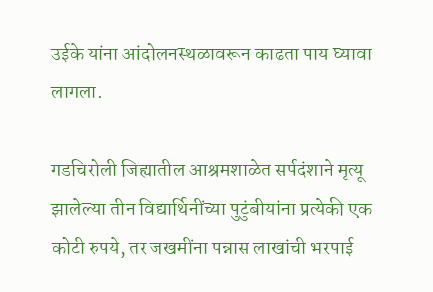उईके यांना आंदोलनस्थळावरून काढता पाय घ्यावा लागला.

गडचिरोली जिह्यातील आश्रमशाळेत सर्पदंशाने मृत्यू झालेल्या तीन विद्यार्थिनींच्या पुटुंबीयांना प्रत्येकी एक कोटी रुपये, तर जखमींना पन्नास लाखांची भरपाई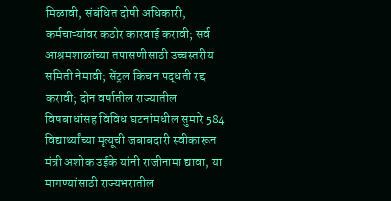मिळावी, संबंधित दोषी अधिकारी, कर्मचाऱ्यांवर कठोर कारवाई करावी; सर्व आश्रमशाळांच्या तपासणीसाठी उच्चस्तरीय समिती नेमावी; सेंट्रल किचन पद्धती रद्द करावी; दोन वर्षातील राज्यातील विषबाधांसह विविध घटनांमधील सुमारे 584 विद्यार्थ्यांच्या मृत्यूची जबाबदारी स्वीकारून मंत्री अशोक उईके यांनी राजीनामा द्यावा, या मागण्यांसाठी राज्यभरातील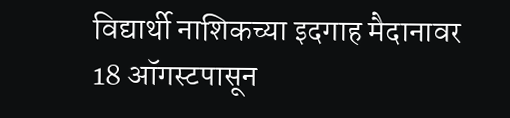विद्यार्थी नाशिकच्या इदगाह मैदानावर 18 ऑगस्टपासून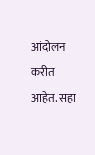आंदोलन करीत आहेत. सहा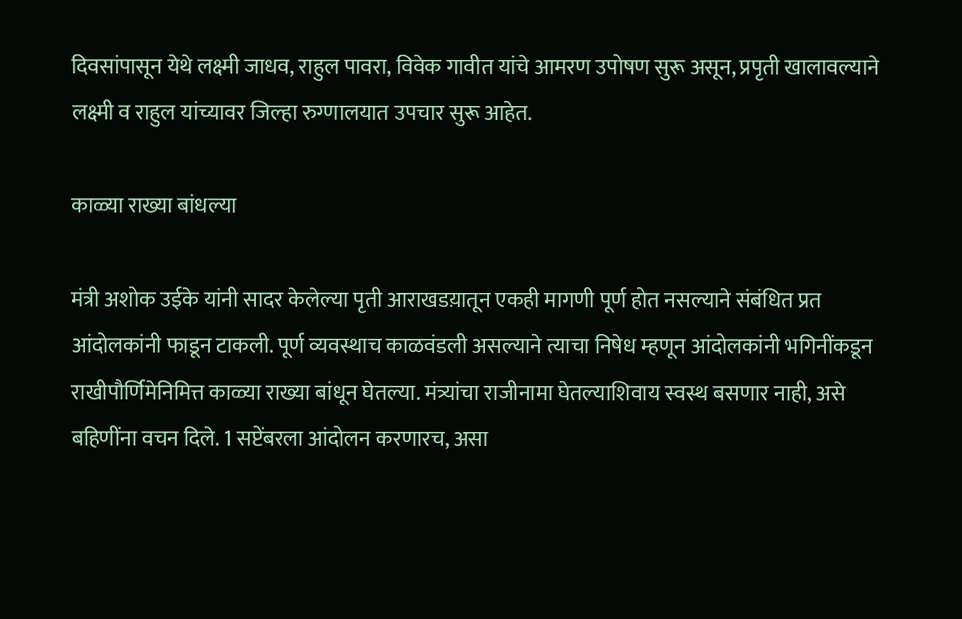दिवसांपासून येथे लक्ष्मी जाधव, राहुल पावरा, विवेक गावीत यांचे आमरण उपोषण सुरू असून, प्रपृती खालावल्याने लक्ष्मी व राहुल यांच्यावर जिल्हा रुग्णालयात उपचार सुरू आहेत.

काळ्या राख्या बांधल्या

मंत्री अशोक उईके यांनी सादर केलेल्या पृती आराखडय़ातून एकही मागणी पूर्ण होत नसल्याने संबंधित प्रत आंदोलकांनी फाडून टाकली. पूर्ण व्यवस्थाच काळवंडली असल्याने त्याचा निषेध म्हणून आंदोलकांनी भगिनींकडून राखीपौर्णिमेनिमित्त काळ्या राख्या बांधून घेतल्या. मंत्र्यांचा राजीनामा घेतल्याशिवाय स्वस्थ बसणार नाही, असे बहिणींना वचन दिले. 1 सप्टेंबरला आंदोलन करणारच, असा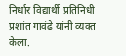निर्धार विद्यार्थी प्रतिनिधी प्रशांत गावंढे यांनी व्यक्त केला.